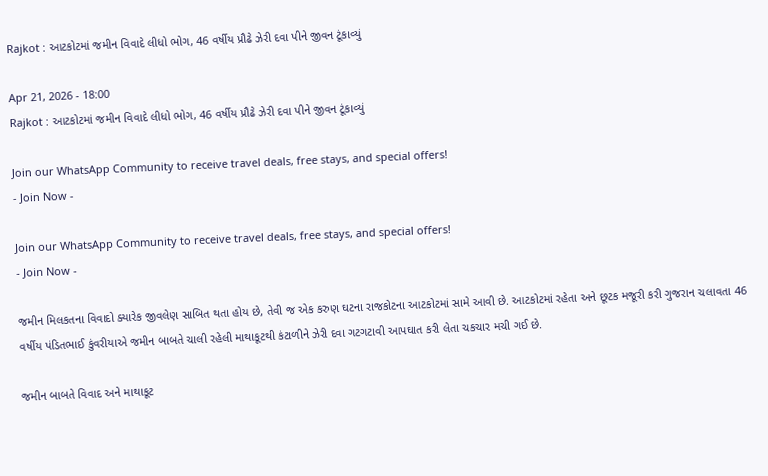Rajkot : આટકોટમાં જમીન વિવાદે લીધો ભોગ, 46 વર્ષીય પ્રૌઢે ઝેરી દવા પીને જીવન ટૂંકાવ્યું

Apr 21, 2026 - 18:00
Rajkot : આટકોટમાં જમીન વિવાદે લીધો ભોગ, 46 વર્ષીય પ્રૌઢે ઝેરી દવા પીને જીવન ટૂંકાવ્યું

Join our WhatsApp Community to receive travel deals, free stays, and special offers!
- Join Now -

Join our WhatsApp Community to receive travel deals, free stays, and special offers!
- Join Now -

જમીન મિલકતના વિવાદો ક્યારેક જીવલેણ સાબિત થતા હોય છે, તેવી જ એક કરુણ ઘટના રાજકોટના આટકોટમાં સામે આવી છે. આટકોટમાં રહેતા અને છૂટક મજૂરી કરી ગુજરાન ચલાવતા 46 વર્ષીય પંડિતભાઈ કુંવરીયાએ જમીન બાબતે ચાલી રહેલી માથાકૂટથી કંટાળીને ઝેરી દવા ગટગટાવી આપઘાત કરી લેતા ચકચાર મચી ગઈ છે.

જમીન બાબતે વિવાદ અને માથાકૂટ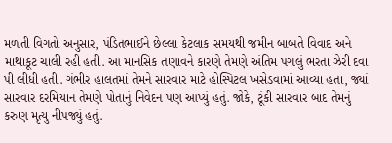મળતી વિગતો અનુસાર, પંડિતભાઈને છેલ્લા કેટલાક સમયથી જમીન બાબતે વિવાદ અને માથાકૂટ ચાલી રહી હતી. આ માનસિક તણાવને કારણે તેમણે અંતિમ પગલું ભરતા ઝેરી દવા પી લીધી હતી. ગંભીર હાલતમાં તેમને સારવાર માટે હોસ્પિટલ ખસેડવામાં આવ્યા હતા, જ્યાં સારવાર દરમિયાન તેમણે પોતાનું નિવેદન પણ આપ્યું હતું. જોકે, ટૂંકી સારવાર બાદ તેમનું કરુણ મૃત્યુ નીપજ્યું હતું.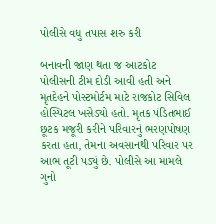પોલીસે વધુ તપાસ શરુ કરી

બનાવની જાણ થતા જ આટકોટ પોલીસની ટીમ દોડી આવી હતી અને મૃતદેહને પોસ્ટમોર્ટમ માટે રાજકોટ સિવિલ હોસ્પિટલ ખસેડ્યો હતો. મૃતક પંડિતભાઈ છૂટક મજૂરી કરીને પરિવારનું ભરણપોષણ કરતા હતા, તેમના અવસાનથી પરિવાર પર આભ તૂટી પડ્યું છે. પોલીસે આ મામલે ગુનો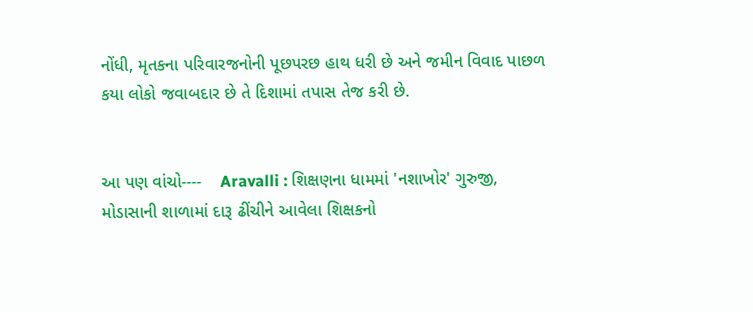નોંધી, મૃતકના પરિવારજનોની પૂછપરછ હાથ ધરી છે અને જમીન વિવાદ પાછળ કયા લોકો જવાબદાર છે તે દિશામાં તપાસ તેજ કરી છે.


આ પણ વાંચો----    Aravalli : શિક્ષણના ધામમાં 'નશાખોર' ગુરુજી, મોડાસાની શાળામાં દારૂ ઢીંચીને આવેલા શિક્ષકનો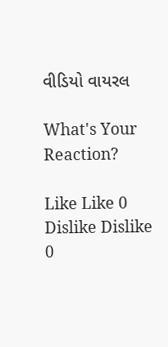વીડિયો વાયરલ

What's Your Reaction?

Like Like 0
Dislike Dislike 0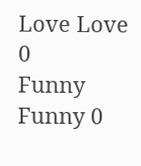Love Love 0
Funny Funny 0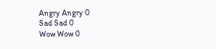Angry Angry 0
Sad Sad 0
Wow Wow 0